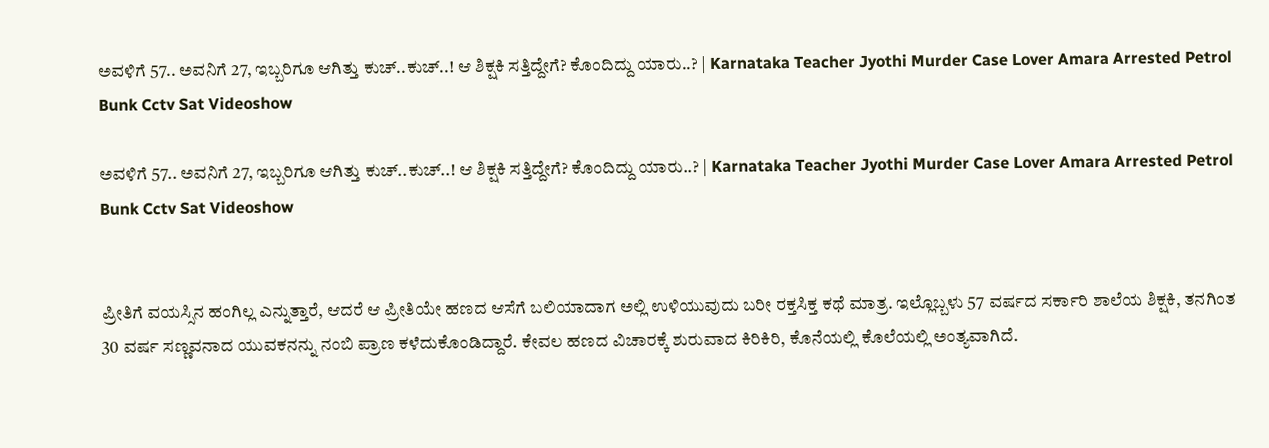ಅವಳಿಗೆ 57.. ಅವನಿಗೆ 27, ಇಬ್ಬರಿಗೂ ಆಗಿತ್ತು ಕುಚ್..ಕುಚ್..! ಆ ಶಿಕ್ಷಕಿ ಸತ್ತಿದ್ದೇಗೆ? ಕೊಂದಿದ್ದು ಯಾರು..? | Karnataka Teacher Jyothi Murder Case Lover Amara Arrested Petrol Bunk Cctv Sat Videoshow

ಅವಳಿಗೆ 57.. ಅವನಿಗೆ 27, ಇಬ್ಬರಿಗೂ ಆಗಿತ್ತು ಕುಚ್..ಕುಚ್..! ಆ ಶಿಕ್ಷಕಿ ಸತ್ತಿದ್ದೇಗೆ? ಕೊಂದಿದ್ದು ಯಾರು..? | Karnataka Teacher Jyothi Murder Case Lover Amara Arrested Petrol Bunk Cctv Sat Videoshow


ಪ್ರೀತಿಗೆ ವಯಸ್ಸಿನ ಹಂಗಿಲ್ಲ ಎನ್ನುತ್ತಾರೆ, ಆದರೆ ಆ ಪ್ರೀತಿಯೇ ಹಣದ ಆಸೆಗೆ ಬಲಿಯಾದಾಗ ಅಲ್ಲಿ ಉಳಿಯುವುದು ಬರೀ ರಕ್ತಸಿಕ್ತ ಕಥೆ ಮಾತ್ರ. ಇಲ್ಲೊಬ್ಬಳು 57 ವರ್ಷದ ಸರ್ಕಾರಿ ಶಾಲೆಯ ಶಿಕ್ಷಕಿ, ತನಗಿಂತ 30 ವರ್ಷ ಸಣ್ಣವನಾದ ಯುವಕನನ್ನು ನಂಬಿ ಪ್ರಾಣ ಕಳೆದುಕೊಂಡಿದ್ದಾರೆ. ಕೇವಲ ಹಣದ ವಿಚಾರಕ್ಕೆ ಶುರುವಾದ ಕಿರಿಕಿರಿ, ಕೊನೆಯಲ್ಲಿ ಕೊಲೆಯಲ್ಲಿ ಅಂತ್ಯವಾಗಿದೆ.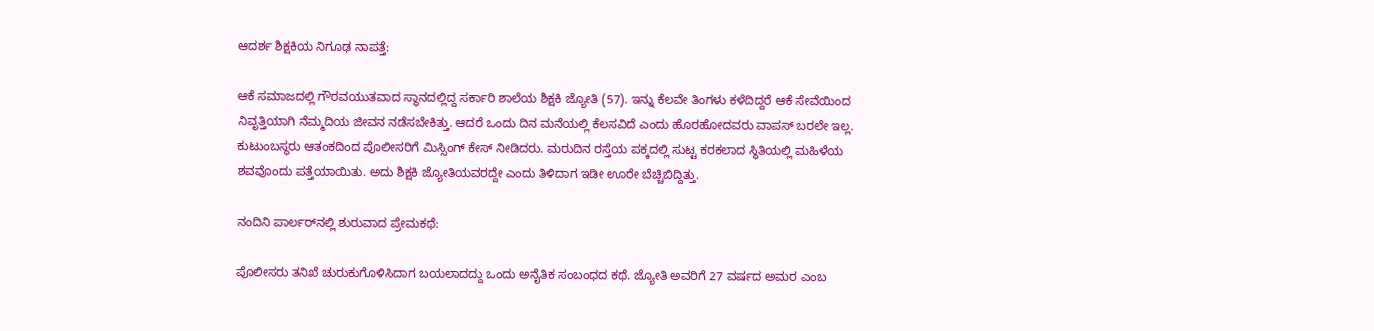ಆದರ್ಶ ಶಿಕ್ಷಕಿಯ ನಿಗೂಢ ನಾಪತ್ತೆ:

ಆಕೆ ಸಮಾಜದಲ್ಲಿ ಗೌರವಯುತವಾದ ಸ್ಥಾನದಲ್ಲಿದ್ದ ಸರ್ಕಾರಿ ಶಾಲೆಯ ಶಿಕ್ಷಕಿ ಜ್ಯೋತಿ (57). ಇನ್ನು ಕೆಲವೇ ತಿಂಗಳು ಕಳೆದಿದ್ದರೆ ಆಕೆ ಸೇವೆಯಿಂದ ನಿವೃತ್ತಿಯಾಗಿ ನೆಮ್ಮದಿಯ ಜೀವನ ನಡೆಸಬೇಕಿತ್ತು. ಆದರೆ ಒಂದು ದಿನ ಮನೆಯಲ್ಲಿ ಕೆಲಸವಿದೆ ಎಂದು ಹೊರಹೋದವರು ವಾಪಸ್ ಬರಲೇ ಇಲ್ಲ. ಕುಟುಂಬಸ್ಥರು ಆತಂಕದಿಂದ ಪೊಲೀಸರಿಗೆ ಮಿಸ್ಸಿಂಗ್ ಕೇಸ್ ನೀಡಿದರು. ಮರುದಿನ ರಸ್ತೆಯ ಪಕ್ಕದಲ್ಲಿ ಸುಟ್ಟ ಕರಕಲಾದ ಸ್ಥಿತಿಯಲ್ಲಿ ಮಹಿಳೆಯ ಶವವೊಂದು ಪತ್ತೆಯಾಯಿತು. ಅದು ಶಿಕ್ಷಕಿ ಜ್ಯೋತಿಯವರದ್ದೇ ಎಂದು ತಿಳಿದಾಗ ಇಡೀ ಊರೇ ಬೆಚ್ಚಿಬಿದ್ದಿತ್ತು.

ನಂದಿನಿ ಪಾರ್ಲರ್‌ನಲ್ಲಿ ಶುರುವಾದ ಪ್ರೇಮಕಥೆ:

ಪೊಲೀಸರು ತನಿಖೆ ಚುರುಕುಗೊಳಿಸಿದಾಗ ಬಯಲಾದದ್ದು ಒಂದು ಅನೈತಿಕ ಸಂಬಂಧದ ಕಥೆ. ಜ್ಯೋತಿ ಅವರಿಗೆ 27 ವರ್ಷದ ಅಮರ ಎಂಬ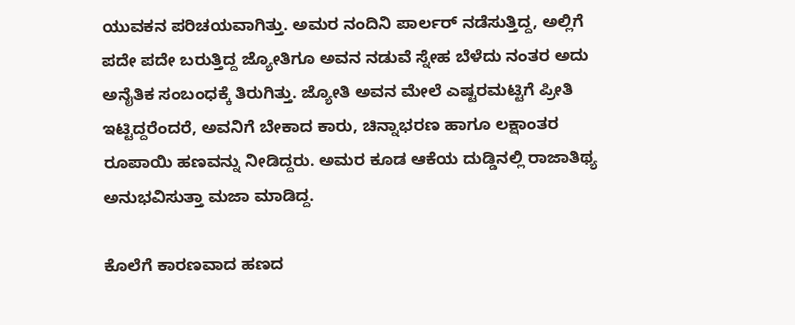ಯುವಕನ ಪರಿಚಯವಾಗಿತ್ತು. ಅಮರ ನಂದಿನಿ ಪಾರ್ಲರ್ ನಡೆಸುತ್ತಿದ್ದ, ಅಲ್ಲಿಗೆ ಪದೇ ಪದೇ ಬರುತ್ತಿದ್ದ ಜ್ಯೋತಿಗೂ ಅವನ ನಡುವೆ ಸ್ನೇಹ ಬೆಳೆದು ನಂತರ ಅದು ಅನೈತಿಕ ಸಂಬಂಧಕ್ಕೆ ತಿರುಗಿತ್ತು. ಜ್ಯೋತಿ ಅವನ ಮೇಲೆ ಎಷ್ಟರಮಟ್ಟಿಗೆ ಪ್ರೀತಿ ಇಟ್ಟಿದ್ದರೆಂದರೆ, ಅವನಿಗೆ ಬೇಕಾದ ಕಾರು, ಚಿನ್ನಾಭರಣ ಹಾಗೂ ಲಕ್ಷಾಂತರ ರೂಪಾಯಿ ಹಣವನ್ನು ನೀಡಿದ್ದರು. ಅಮರ ಕೂಡ ಆಕೆಯ ದುಡ್ಡಿನಲ್ಲಿ ರಾಜಾತಿಥ್ಯ ಅನುಭವಿಸುತ್ತಾ ಮಜಾ ಮಾಡಿದ್ದ.

ಕೊಲೆಗೆ ಕಾರಣವಾದ ಹಣದ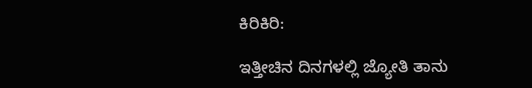ಕಿರಿಕಿರಿ:

ಇತ್ತೀಚಿನ ದಿನಗಳಲ್ಲಿ ಜ್ಯೋತಿ ತಾನು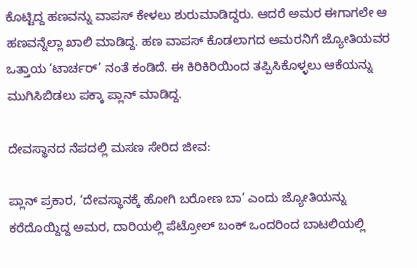ಕೊಟ್ಟಿದ್ದ ಹಣವನ್ನು ವಾಪಸ್ ಕೇಳಲು ಶುರುಮಾಡಿದ್ದರು. ಆದರೆ ಅಮರ ಈಗಾಗಲೇ ಆ ಹಣವನ್ನೆಲ್ಲಾ ಖಾಲಿ ಮಾಡಿದ್ದ. ಹಣ ವಾಪಸ್ ಕೊಡಲಾಗದ ಅಮರನಿಗೆ ಜ್ಯೋತಿಯವರ ಒತ್ತಾಯ ‘ಟಾರ್ಚರ್’ ನಂತೆ ಕಂಡಿದೆ. ಈ ಕಿರಿಕಿರಿಯಿಂದ ತಪ್ಪಿಸಿಕೊಳ್ಳಲು ಆಕೆಯನ್ನು ಮುಗಿಸಿಬಿಡಲು ಪಕ್ಕಾ ಪ್ಲಾನ್ ಮಾಡಿದ್ದ.

ದೇವಸ್ಥಾನದ ನೆಪದಲ್ಲಿ ಮಸಣ ಸೇರಿದ ಜೀವ:

ಪ್ಲಾನ್ ಪ್ರಕಾರ, ‘ದೇವಸ್ಥಾನಕ್ಕೆ ಹೋಗಿ ಬರೋಣ ಬಾ’ ಎಂದು ಜ್ಯೋತಿಯನ್ನು ಕರೆದೊಯ್ದಿದ್ದ ಅಮರ, ದಾರಿಯಲ್ಲಿ ಪೆಟ್ರೋಲ್ ಬಂಕ್ ಒಂದರಿಂದ ಬಾಟಲಿಯಲ್ಲಿ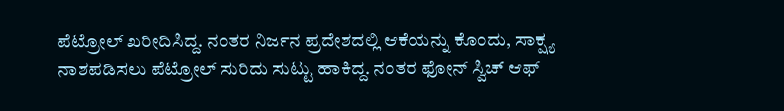ಪೆಟ್ರೋಲ್ ಖರೀದಿಸಿದ್ದ. ನಂತರ ನಿರ್ಜನ ಪ್ರದೇಶದಲ್ಲಿ ಆಕೆಯನ್ನು ಕೊಂದು, ಸಾಕ್ಷ್ಯ ನಾಶಪಡಿಸಲು ಪೆಟ್ರೋಲ್ ಸುರಿದು ಸುಟ್ಟು ಹಾಕಿದ್ದ. ನಂತರ ಫೋನ್ ಸ್ವಿಚ್ ಆಫ್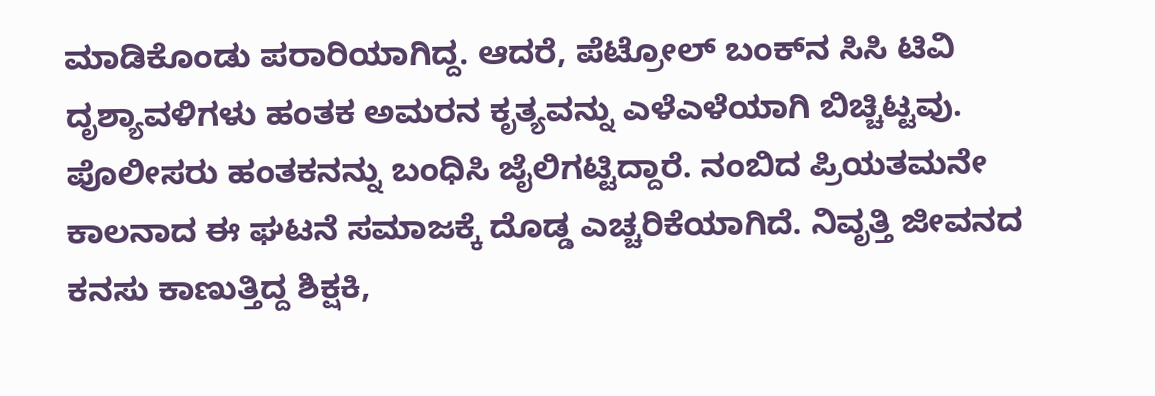ಮಾಡಿಕೊಂಡು ಪರಾರಿಯಾಗಿದ್ದ. ಆದರೆ, ಪೆಟ್ರೋಲ್ ಬಂಕ್‌ನ ಸಿಸಿ ಟಿವಿ ದೃಶ್ಯಾವಳಿಗಳು ಹಂತಕ ಅಮರನ ಕೃತ್ಯವನ್ನು ಎಳೆಎಳೆಯಾಗಿ ಬಿಚ್ಚಿಟ್ಟವು. ಪೊಲೀಸರು ಹಂತಕನನ್ನು ಬಂಧಿಸಿ ಜೈಲಿಗಟ್ಟಿದ್ದಾರೆ. ನಂಬಿದ ಪ್ರಿಯತಮನೇ ಕಾಲನಾದ ಈ ಘಟನೆ ಸಮಾಜಕ್ಕೆ ದೊಡ್ಡ ಎಚ್ಚರಿಕೆಯಾಗಿದೆ. ನಿವೃತ್ತಿ ಜೀವನದ ಕನಸು ಕಾಣುತ್ತಿದ್ದ ಶಿಕ್ಷಕಿ,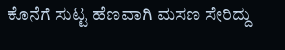ಕೊನೆಗೆ ಸುಟ್ಟ ಹೆಣವಾಗಿ ಮಸಣ ಸೇರಿದ್ದು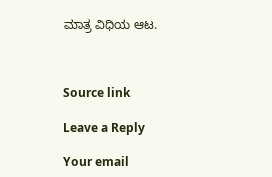ಮಾತ್ರ ವಿಧಿಯ ಆಟ.



Source link

Leave a Reply

Your email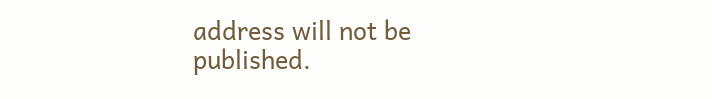address will not be published.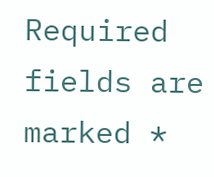Required fields are marked *